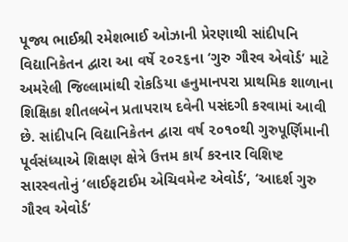પૂજ્ય ભાઈશ્રી રમેશભાઈ ઓઝાની પ્રેરણાથી સાંદીપનિ વિદ્યાનિકેતન દ્વારા આ વર્ષે ૨૦૨૬ના ‘ગુરુ ગૌરવ એવોર્ડ’ માટે અમરેલી જિલ્લામાંથી રોકડિયા હનુમાનપરા પ્રાથમિક શાળાના શિક્ષિકા શીતલબેન પ્રતાપરાય દવેની પસંદગી કરવામાં આવી છે. સાંદીપનિ વિદ્યાનિકેતન દ્વારા વર્ષ ૨૦૧૦થી ગુરુપૂર્ણિમાની પૂર્વસંધ્યાએ શિક્ષણ ક્ષેત્રે ઉત્તમ કાર્ય કરનાર વિશિષ્ટ સારસ્વતોનું ‘લાઈફટાઈમ એચિવમેન્ટ એવોર્ડ’, ‘આદર્શ ગુરુ ગૌરવ એવોર્ડ’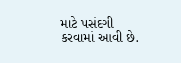માટે પસંદગી કરવામાં આવી છે.